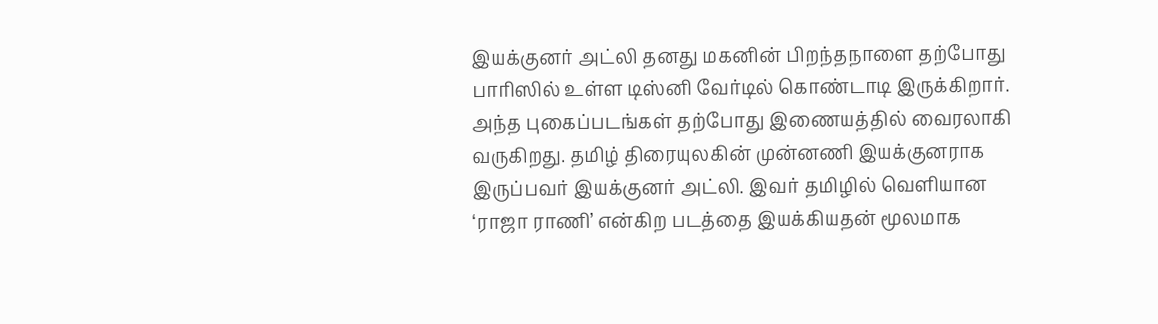இயக்குனர் அட்லி தனது மகனின் பிறந்தநாளை தற்போது பாரிஸில் உள்ள டிஸ்னி வேர்டில் கொண்டாடி இருக்கிறார். அந்த புகைப்படங்கள் தற்போது இணையத்தில் வைரலாகி வருகிறது. தமிழ் திரையுலகின் முன்னணி இயக்குனராக இருப்பவர் இயக்குனர் அட்லி. இவர் தமிழில் வெளியான ‘ராஜா ராணி’ என்கிற படத்தை இயக்கியதன் மூலமாக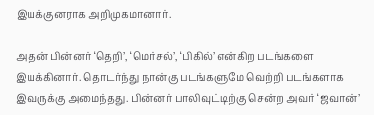இயக்குனராக அறிமுகமானார்.

அதன் பின்னர் ‘தெறி’, ‘மெர்சல்’, ‘பிகில்’ என்கிற படங்களை இயக்கினார். தொடர்ந்து நான்கு படங்களுமே வெற்றி படங்களாக இவருக்கு அமைந்தது. பின்னர் பாலிவுட்டிற்கு சென்ற அவர் ‘ஜவான்’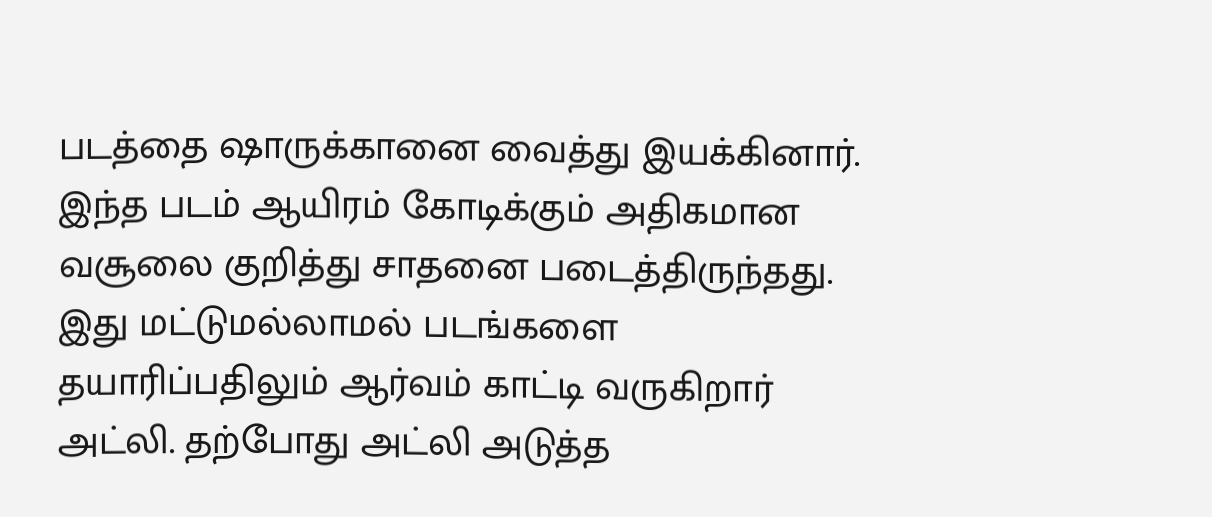படத்தை ஷாருக்கானை வைத்து இயக்கினார். இந்த படம் ஆயிரம் கோடிக்கும் அதிகமான வசூலை குறித்து சாதனை படைத்திருந்தது. இது மட்டுமல்லாமல் படங்களை தயாரிப்பதிலும் ஆர்வம் காட்டி வருகிறார் அட்லி. தற்போது அட்லி அடுத்த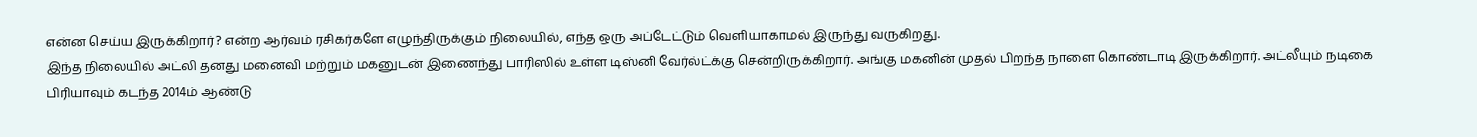என்ன செய்ய இருக்கிறார்? என்ற ஆர்வம் ரசிகர்களே எழுந்திருக்கும் நிலையில், எந்த ஒரு அப்டேட்டும் வெளியாகாமல் இருந்து வருகிறது.
இந்த நிலையில் அட்லி தனது மனைவி மற்றும் மகனுடன் இணைந்து பாரிஸில் உள்ள டிஸ்னி வேர்ல்ட்க்கு சென்றிருக்கிறார். அங்கு மகனின் முதல் பிறந்த நாளை கொண்டாடி இருக்கிறார். அட்லீயும் நடிகை பிரியாவும் கடந்த 2014ம் ஆண்டு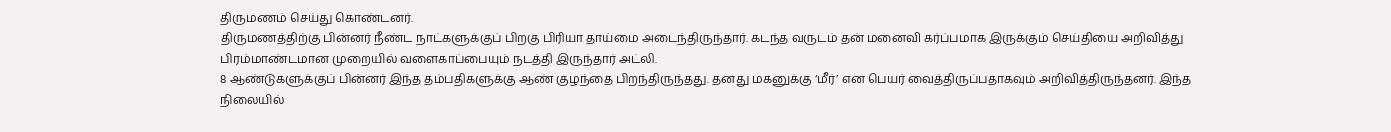திருமணம் செய்து கொண்டனர்.
திருமணத்திற்கு பின்னர் நீண்ட நாட்களுக்குப் பிறகு பிரியா தாய்மை அடைந்திருந்தார். கடந்த வருடம் தன் மனைவி கர்ப்பமாக இருக்கும் செய்தியை அறிவித்து பிரம்மாண்டமான முறையில் வளைகாப்பையும் நடத்தி இருந்தார் அட்லி.
8 ஆண்டுகளுக்குப் பின்னர் இந்த தம்பதிகளுக்கு ஆண் குழந்தை பிறந்திருந்தது. தனது மகனுக்கு ‘மீர்’ என பெயர் வைத்திருப்பதாகவும் அறிவித்திருந்தனர். இந்த நிலையில்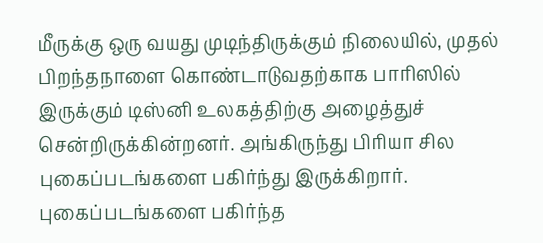மீருக்கு ஒரு வயது முடிந்திருக்கும் நிலையில், முதல் பிறந்தநாளை கொண்டாடுவதற்காக பாரிஸில் இருக்கும் டிஸ்னி உலகத்திற்கு அழைத்துச் சென்றிருக்கின்றனர். அங்கிருந்து பிரியா சில புகைப்படங்களை பகிர்ந்து இருக்கிறார்.
புகைப்படங்களை பகிர்ந்த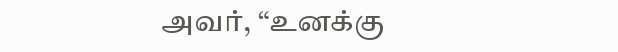அவர், “உனக்கு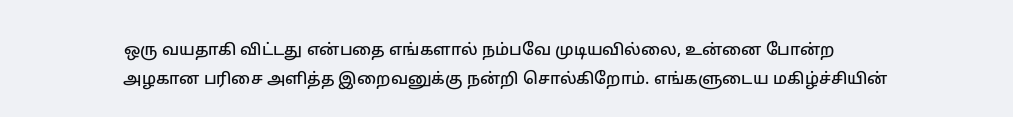ஒரு வயதாகி விட்டது என்பதை எங்களால் நம்பவே முடியவில்லை, உன்னை போன்ற அழகான பரிசை அளித்த இறைவனுக்கு நன்றி சொல்கிறோம். எங்களுடைய மகிழ்ச்சியின்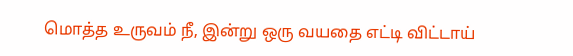மொத்த உருவம் நீ, இன்று ஒரு வயதை எட்டி விட்டாய்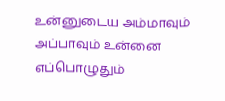உன்னுடைய அம்மாவும் அப்பாவும் உன்னை எப்பொழுதும்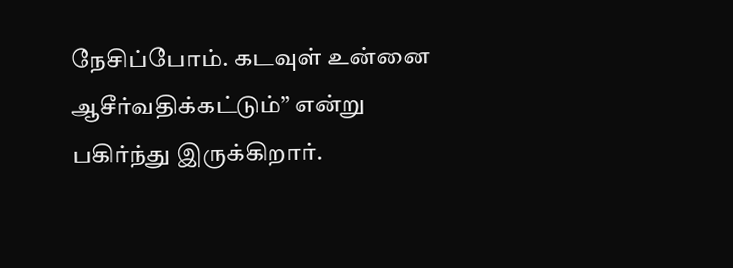நேசிப்போம். கடவுள் உன்னை ஆசீர்வதிக்கட்டும்” என்று பகிர்ந்து இருக்கிறார்.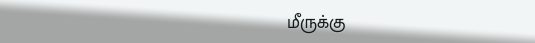மீருக்கு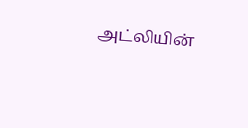அட்லியின்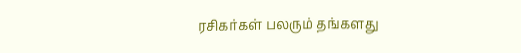ரசிகர்கள் பலரும் தங்களது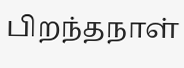பிறந்தநாள்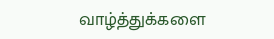வாழ்த்துக்களை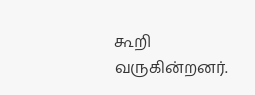கூறி வருகின்றனர்.